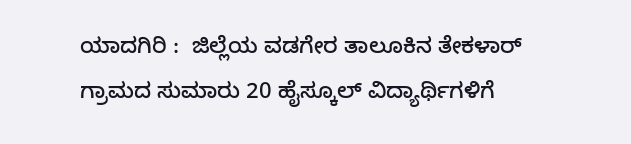ಯಾದಗಿರಿ :  ಜಿಲ್ಲೆಯ ವಡಗೇರ ತಾಲೂಕಿನ ತೇಕಳಾರ್ ಗ್ರಾಮದ ಸುಮಾರು 20 ಹೈಸ್ಕೂಲ್ ವಿದ್ಯಾರ್ಥಿಗಳಿಗೆ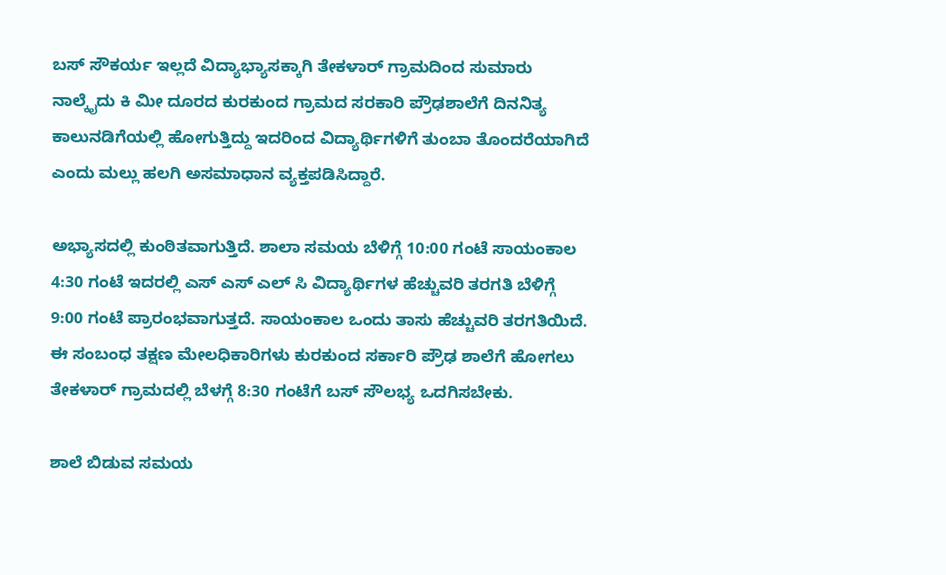ಬಸ್ ಸೌಕರ್ಯ ಇಲ್ಲದೆ ವಿದ್ಯಾಭ್ಯಾಸಕ್ಕಾಗಿ ತೇಕಳಾರ್ ಗ್ರಾಮದಿಂದ ಸುಮಾರು ನಾಲ್ಕೈದು ಕಿ ಮೀ ದೂರದ ಕುರಕುಂದ ಗ್ರಾಮದ ಸರಕಾರಿ ಪ್ರೌಢಶಾಲೆಗೆ ದಿನನಿತ್ಯ ಕಾಲುನಡಿಗೆಯಲ್ಲಿ ಹೋಗುತ್ತಿದ್ದು ಇದರಿಂದ ವಿದ್ಯಾರ್ಥಿಗಳಿಗೆ ತುಂಬಾ ತೊಂದರೆಯಾಗಿದೆ ಎಂದು ಮಲ್ಲು ಹಲಗಿ ಅಸಮಾಧಾನ ವ್ಯಕ್ತಪಡಿಸಿದ್ದಾರೆ.

ಅಭ್ಯಾಸದಲ್ಲಿ ಕುಂಠಿತವಾಗುತ್ತಿದೆ. ಶಾಲಾ ಸಮಯ ಬೆಳಿಗ್ಗೆ 10:00 ಗಂಟೆ ಸಾಯಂಕಾಲ 4:30 ಗಂಟೆ ಇದರಲ್ಲಿ ಎಸ್ ಎಸ್ ಎಲ್ ಸಿ ವಿದ್ಯಾರ್ಥಿಗಳ ಹೆಚ್ಚುವರಿ ತರಗತಿ ಬೆಳಿಗ್ಗೆ 9:00 ಗಂಟೆ ಪ್ರಾರಂಭವಾಗುತ್ತದೆ. ಸಾಯಂಕಾಲ ಒಂದು ತಾಸು ಹೆಚ್ಚುವರಿ ತರಗತಿಯಿದೆ. ಈ ಸಂಬಂಧ ತಕ್ಷಣ ಮೇಲಧಿಕಾರಿಗಳು ಕುರಕುಂದ ಸರ್ಕಾರಿ ಪ್ರೌಢ ಶಾಲೆಗೆ ಹೋಗಲು ತೇಕಳಾರ್ ಗ್ರಾಮದಲ್ಲಿ ಬೆಳಗ್ಗೆ 8:30 ಗಂಟೆಗೆ ಬಸ್ ಸೌಲಭ್ಯ ಒದಗಿಸಬೇಕು.

ಶಾಲೆ ಬಿಡುವ ಸಮಯ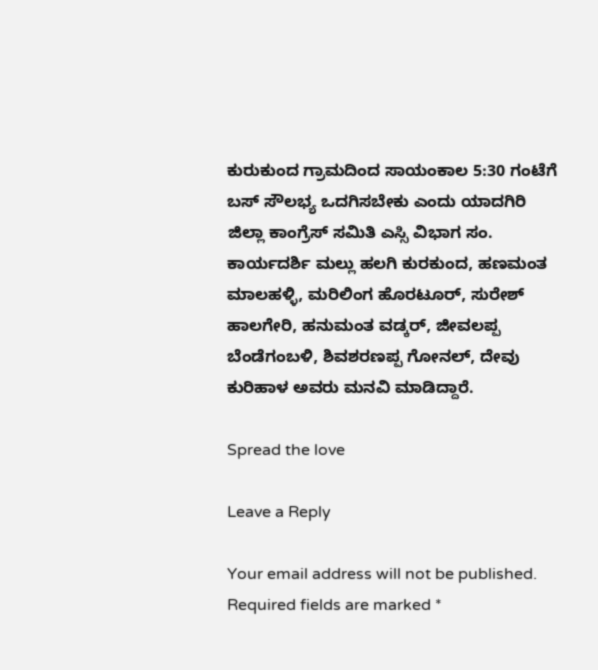ಕುರುಕುಂದ ಗ್ರಾಮದಿಂದ ಸಾಯಂಕಾಲ 5:30 ಗಂಟೆಗೆ ಬಸ್ ಸೌಲಭ್ಯ ಒದಗಿಸಬೇಕು ಎಂದು ಯಾದಗಿರಿ ಜಿಲ್ಲಾ ಕಾಂಗ್ರೆಸ್ ಸಮಿತಿ ಎಸ್ಸಿ ವಿಭಾಗ ಸಂ. ಕಾರ್ಯದರ್ಶಿ ಮಲ್ಲು ಹಲಗಿ ಕುರಕುಂದ, ಹಣಮಂತ ಮಾಲಹಳ್ಳಿ, ಮರಿಲಿಂಗ ಹೊರಟೂರ್, ಸುರೇಶ್ ಹಾಲಗೇರಿ, ಹನುಮಂತ ವಡ್ಕರ್, ಜೀವಲಪ್ಪ ಬೆಂಡೆಗಂಬಳಿ, ಶಿವಶರಣಪ್ಪ ಗೋನಲ್, ದೇವು ಕುರಿಹಾಳ ಅವರು ಮನವಿ ಮಾಡಿದ್ದಾರೆ.

Spread the love

Leave a Reply

Your email address will not be published. Required fields are marked *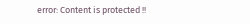error: Content is protected !!